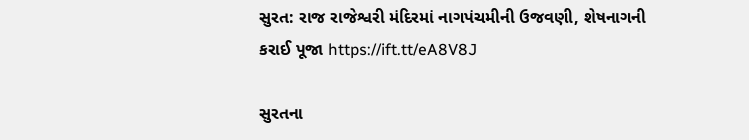સુરત: રાજ રાજેશ્વરી મંદિરમાં નાગપંચમીની ઉજવણી, શેષનાગની કરાઈ પૂજા https://ift.tt/eA8V8J

સુરતના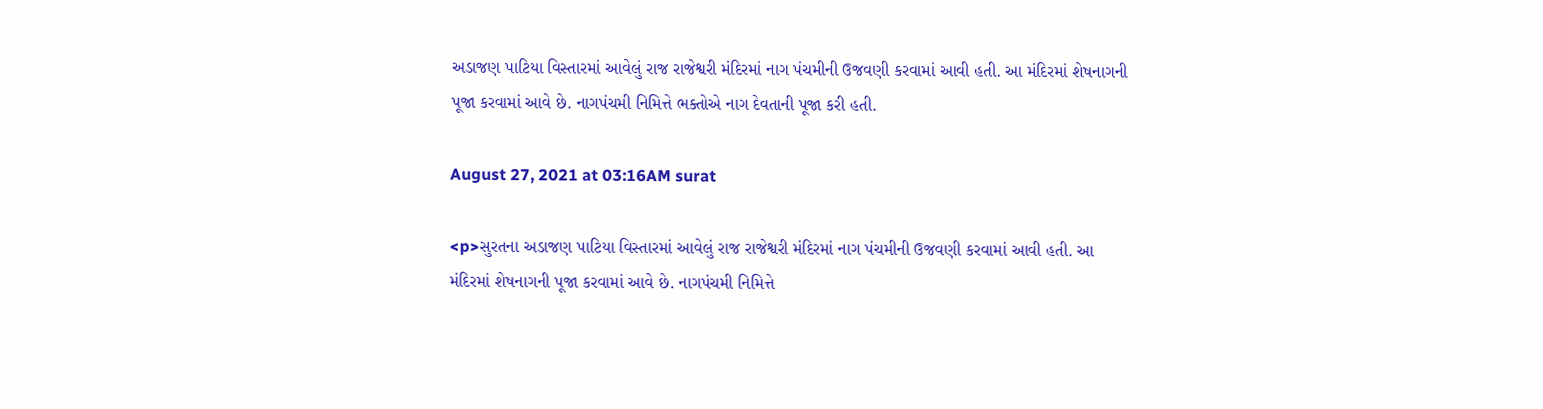અડાજણ પાટિયા વિસ્તારમાં આવેલું રાજ રાજેશ્વરી મંદિરમાં નાગ પંચમીની ઉજવણી કરવામાં આવી હતી. આ મંદિરમાં શેષનાગની પૂજા કરવામાં આવે છે. નાગપંચમી નિમિત્તે ભક્તોએ નાગ દેવતાની પૂજા કરી હતી.

August 27, 2021 at 03:16AM surat

<p>સુરતના અડાજણ પાટિયા વિસ્તારમાં આવેલું રાજ રાજેશ્વરી મંદિરમાં નાગ પંચમીની ઉજવણી કરવામાં આવી હતી. આ મંદિરમાં શેષનાગની પૂજા કરવામાં આવે છે. નાગપંચમી નિમિત્તે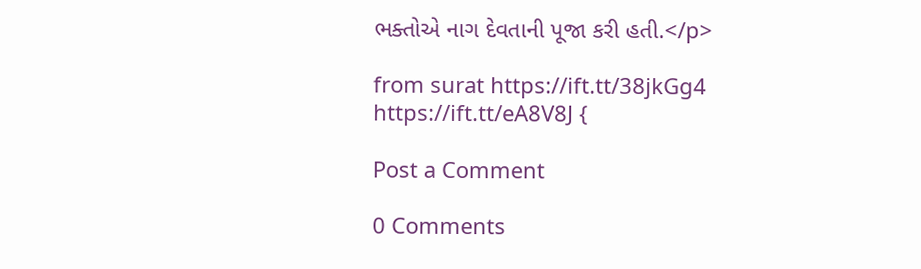ભક્તોએ નાગ દેવતાની પૂજા કરી હતી.</p>

from surat https://ift.tt/38jkGg4
https://ift.tt/eA8V8J {

Post a Comment

0 Comments